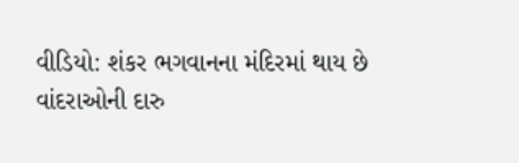વીડિયો: શંકર ભગવાનના મંદિરમાં થાય છે વાંદરાઓની દારુ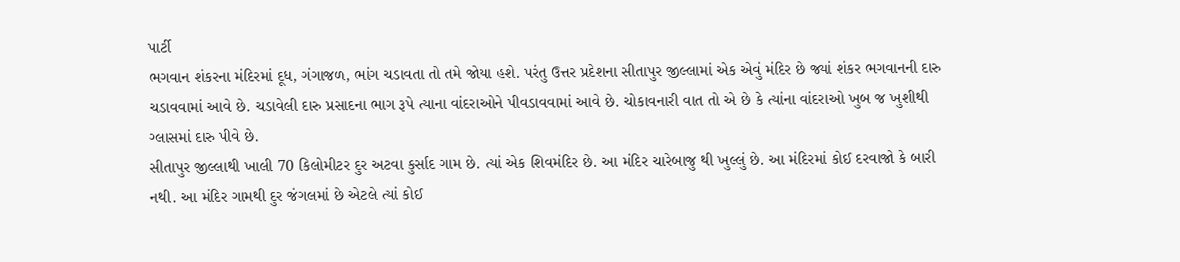પાર્ટી
ભગવાન શંકરના મંદિરમાં દૂધ, ગંગાજળ, ભાંગ ચડાવતા તો તમે જોયા હશે. પરંતુ ઉત્તર પ્રદેશના સીતાપુર જીલ્લામાં એક એવું મંદિર છે જ્યાં શંકર ભગવાનની દારુ ચડાવવામાં આવે છે. ચડાવેલી દારુ પ્રસાદના ભાગ રૂપે ત્યાના વાંદરાઓને પીવડાવવામાં આવે છે. ચોકાવનારી વાત તો એ છે કે ત્યાંના વાંદરાઓ ખુબ જ ખુશીથી ગ્લાસમાં દારુ પીવે છે.
સીતાપુર જીલ્લાથી ખાલી 70 કિલોમીટર દુર અટવા કુર્સાદ ગામ છે. ત્યાં એક શિવમંદિર છે. આ મંદિર ચારેબાજુ થી ખુલ્લું છે. આ મંદિરમાં કોઈ દરવાજો કે બારી નથી. આ મંદિર ગામથી દુર જંગલમાં છે એટલે ત્યાં કોઈ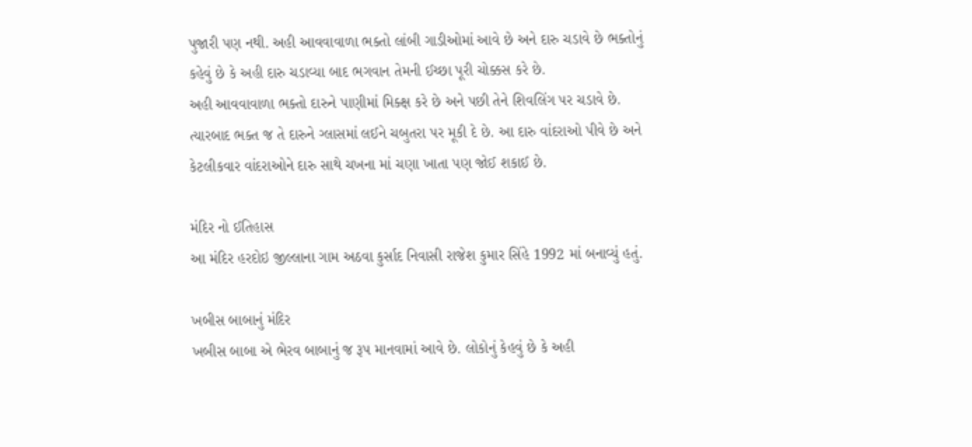પુજારી પણ નથી. અહી આવવાવાળા ભક્તો લાંબી ગાડીઓમાં આવે છે અને દારુ ચડાવે છે ભક્તોનું કહેવું છે કે અહી દારુ ચડાવ્યા બાદ ભગવાન તેમની ઈચ્છા પૂરી ચોક્કસ કરે છે.
અહી આવવાવાળા ભક્તો દારુને પાણીમાં મિક્ક્ષ કરે છે અને પછી તેને શિવલિંગ પર ચડાવે છે. ત્યારબાદ ભક્ત જ તે દારુને ગ્લાસમાં લઈને ચબુતરા પર મૂકી દે છે. આ દારુ વાંદરાઓ પીવે છે અને કેટલીકવાર વાંદરાઓને દારુ સાથે ચખના માં ચણા ખાતા પણ જોઈ શકાઈ છે.

મંદિર નો ઈતિહાસ
આ મંદિર હરદોઇ જીલ્લાના ગામ અઠવા કુર્સાદ નિવાસી રાજેશ કુમાર સિંહે 1992 માં બનાવ્યું હતું.

ખબીસ બાબાનું મંદિર
ખબીસ બાબા એ ભેરવ બાબાનું જ રૂપ માનવામાં આવે છે. લોકોનું કેહવું છે કે અહી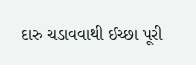દારુ ચડાવવાથી ઈચ્છા પૂરી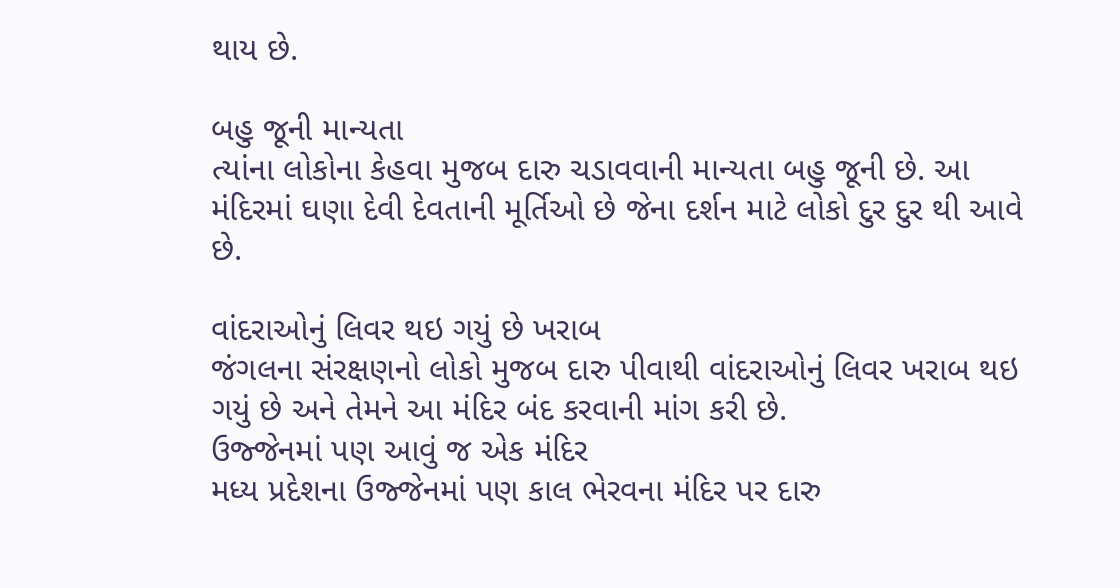થાય છે.

બહુ જૂની માન્યતા
ત્યાંના લોકોના કેહવા મુજબ દારુ ચડાવવાની માન્યતા બહુ જૂની છે. આ મંદિરમાં ઘણા દેવી દેવતાની મૂર્તિઓ છે જેના દર્શન માટે લોકો દુર દુર થી આવે છે.

વાંદરાઓનું લિવર થઇ ગયું છે ખરાબ
જંગલના સંરક્ષણનો લોકો મુજબ દારુ પીવાથી વાંદરાઓનું લિવર ખરાબ થઇ ગયું છે અને તેમને આ મંદિર બંદ કરવાની માંગ કરી છે.
ઉજ્જેનમાં પણ આવું જ એક મંદિર
મધ્ય પ્રદેશના ઉજ્જેનમાં પણ કાલ ભેરવના મંદિર પર દારુ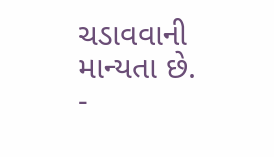ચડાવવાની માન્યતા છે.
-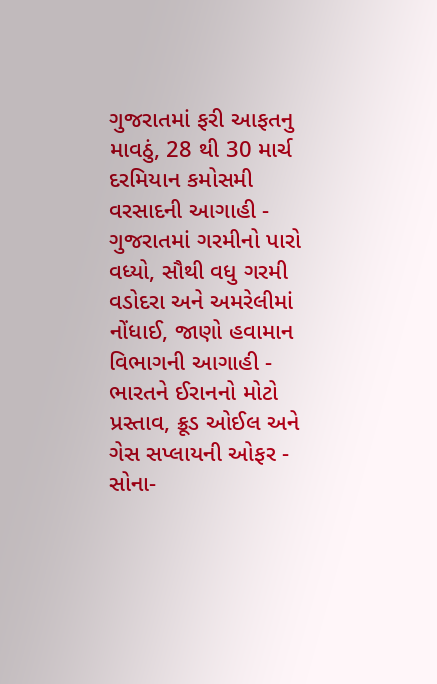ગુજરાતમાં ફરી આફતનુ માવઠું, 28 થી 30 માર્ચ દરમિયાન કમોસમી વરસાદની આગાહી -
ગુજરાતમાં ગરમીનો પારો વધ્યો, સૌથી વધુ ગરમી વડોદરા અને અમરેલીમાં નોંધાઈ, જાણો હવામાન વિભાગની આગાહી -
ભારતને ઈરાનનો મોટો પ્રસ્તાવ, ક્રૂડ ઓઈલ અને ગેસ સપ્લાયની ઓફર -
સોના-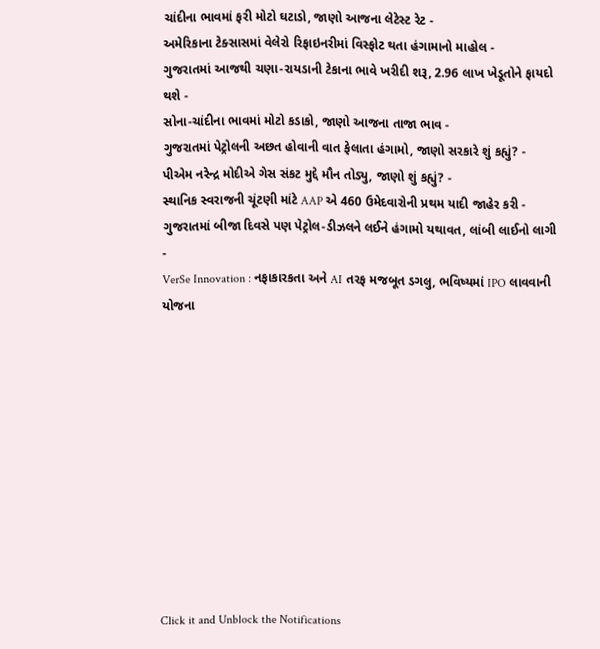ચાંદીના ભાવમાં ફરી મોટો ઘટાડો, જાણો આજના લેટેસ્ટ રેટ -
અમેરિકાના ટેક્સાસમાં વેલેરો રિફાઇનરીમાં વિસ્ફોટ થતા હંગામાનો માહોલ -
ગુજરાતમાં આજથી ચણા-રાયડાની ટેકાના ભાવે ખરીદી શરૂ, 2.96 લાખ ખેડૂતોને ફાયદો થશે -
સોના-ચાંદીના ભાવમાં મોટો કડાકો, જાણો આજના તાજા ભાવ -
ગુજરાતમાં પેટ્રોલની અછત હોવાની વાત ફેલાતા હંગામો, જાણો સરકારે શું કહ્યું? -
પીએમ નરેન્દ્ર મોદીએ ગેસ સંકટ મુદ્દે મૌન તોડ્યુ, જાણો શું કહ્યું? -
સ્થાનિક સ્વરાજની ચૂંટણી માંટે AAP એ 460 ઉમેદવારોની પ્રથમ યાદી જાહેર કરી -
ગુજરાતમાં બીજા દિવસે પણ પેટ્રોલ-ડીઝલને લઈને હંગામો યથાવત, લાંબી લાઈનો લાગી -
VerSe Innovation : નફાકારકતા અને AI તરફ મજબૂત ડગલુ, ભવિષ્યમાં IPO લાવવાની યોજના











Click it and Unblock the Notifications